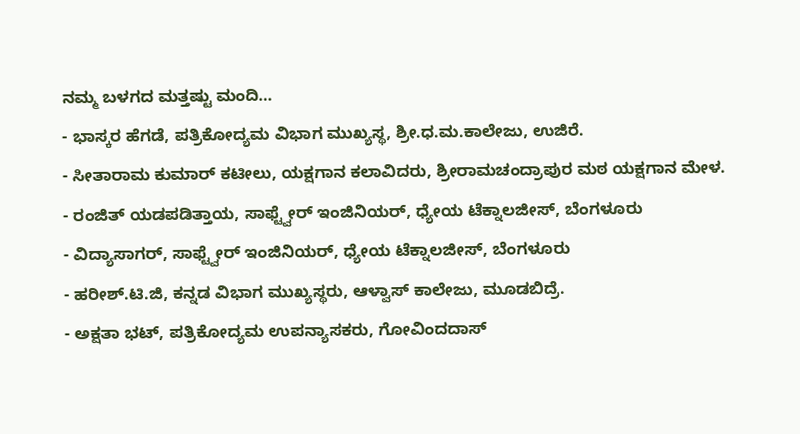ನಮ್ಮ ಬಳಗದ ಮತ್ತಷ್ಟು ಮಂದಿ…
- ಭಾಸ್ಕರ ಹೆಗಡೆ, ಪತ್ರಿಕೋದ್ಯಮ ವಿಭಾಗ ಮುಖ್ಯಸ್ಥ, ಶ್ರೀ.ಧ.ಮ.ಕಾಲೇಜು, ಉಜಿರೆ.
- ಸೀತಾರಾಮ ಕುಮಾರ್ ಕಟೀಲು, ಯಕ್ಷಗಾನ ಕಲಾವಿದರು, ಶ್ರೀರಾಮಚಂದ್ರಾಪುರ ಮಠ ಯಕ್ಷಗಾನ ಮೇಳ.
- ರಂಜಿತ್ ಯಡಪಡಿತ್ತಾಯ, ಸಾಫ್ಟ್ವೇರ್ ಇಂಜಿನಿಯರ್, ಧ್ಯೇಯ ಟೆಕ್ನಾಲಜೀಸ್, ಬೆಂಗಳೂರು
- ವಿದ್ಯಾಸಾಗರ್, ಸಾಫ್ಟ್ವೇರ್ ಇಂಜಿನಿಯರ್, ಧ್ಯೇಯ ಟೆಕ್ನಾಲಜೀಸ್, ಬೆಂಗಳೂರು
- ಹರೀಶ್.ಟಿ.ಜಿ, ಕನ್ನಡ ವಿಭಾಗ ಮುಖ್ಯಸ್ಥರು, ಆಳ್ವಾಸ್ ಕಾಲೇಜು, ಮೂಡಬಿದ್ರೆ.
- ಅಕ್ಷತಾ ಭಟ್, ಪತ್ರಿಕೋದ್ಯಮ ಉಪನ್ಯಾಸಕರು, ಗೋವಿಂದದಾಸ್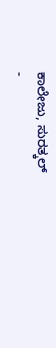ಕಾಲೇಜು, ಸುರತ್ಕಲ್
-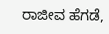ರಾಜೀವ ಹೆಗಡೆ,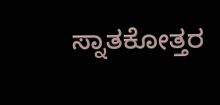ಸ್ನಾತಕೋತ್ತರ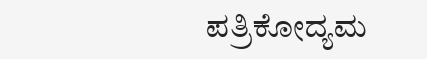ಪತ್ರಿಕೋದ್ಯಮ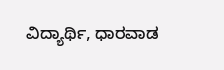ವಿದ್ಯಾರ್ಥಿ, ಧಾರವಾಡ